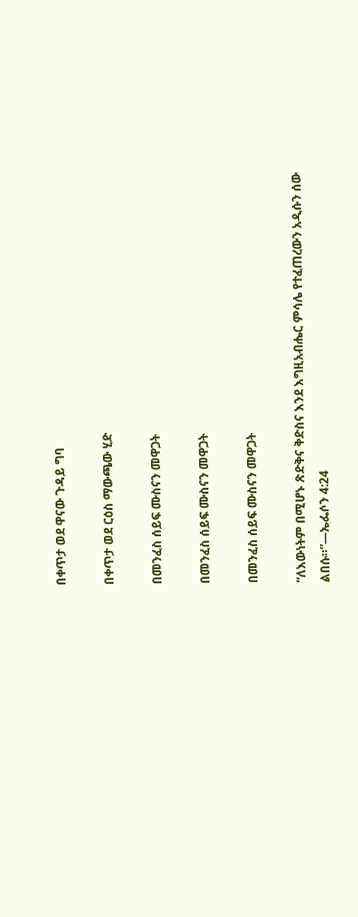በቀጥታ ወደ ዋናው ጉዳይ ግባ

በቀጥታ ወደ ርዕስ ማውጫው ሂድ

በመንፈስ ሰይፍ ሙስናን መዋጋት

በመንፈስ ሰይፍ ሙስናን መዋጋት

በመንፈስ ሰይፍ ሙስናን መዋጋት

“ለእውነትም በሚሆኑ ጽድቅና ቅድስና እንደ እግዚአብሔር ምሳሌ የተፈጠረውን አዲሱን ሰው ልበሱ።”—ኤፌሶን 4:24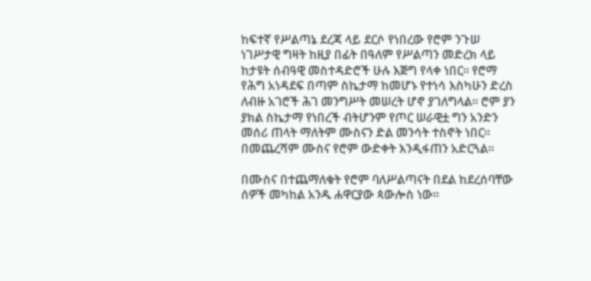ከፍተኛ የሥልጣኔ ደረጃ ላይ ደርሶ የነበረው የሮም ንጉሠ ነገሥታዊ ግዛት ከዚያ በፊት በዓለም የሥልጣን መድረክ ላይ ከታዩት ሰብዓዊ መስተዳድሮች ሁሉ እጅግ የላቀ ነበር። የሮማ የሕግ አነዳደፍ በጣም ስኬታማ ከመሆኑ የተነሳ እስካሁን ድረስ ለብዙ አገሮች ሕገ መንግሥት መሠረት ሆኖ ያገለግላል። ሮም ያን ያክል ስኬታማ የነበረች ብትሆንም የጦር ሠራዊቷ ግን አንድን መሰሪ ጠላት ማለትም ሙስናን ድል መንሳት ተስኖት ነበር። በመጨረሻም ሙስና የሮም ውድቀት እንዲፋጠን አድርጓል።

በሙስና በተጨማለቁት የሮም ባለሥልጣናት በደል ከደረሰባቸው ሰዎች መካከል አንዱ ሐዋርያው ጳውሎስ ነው።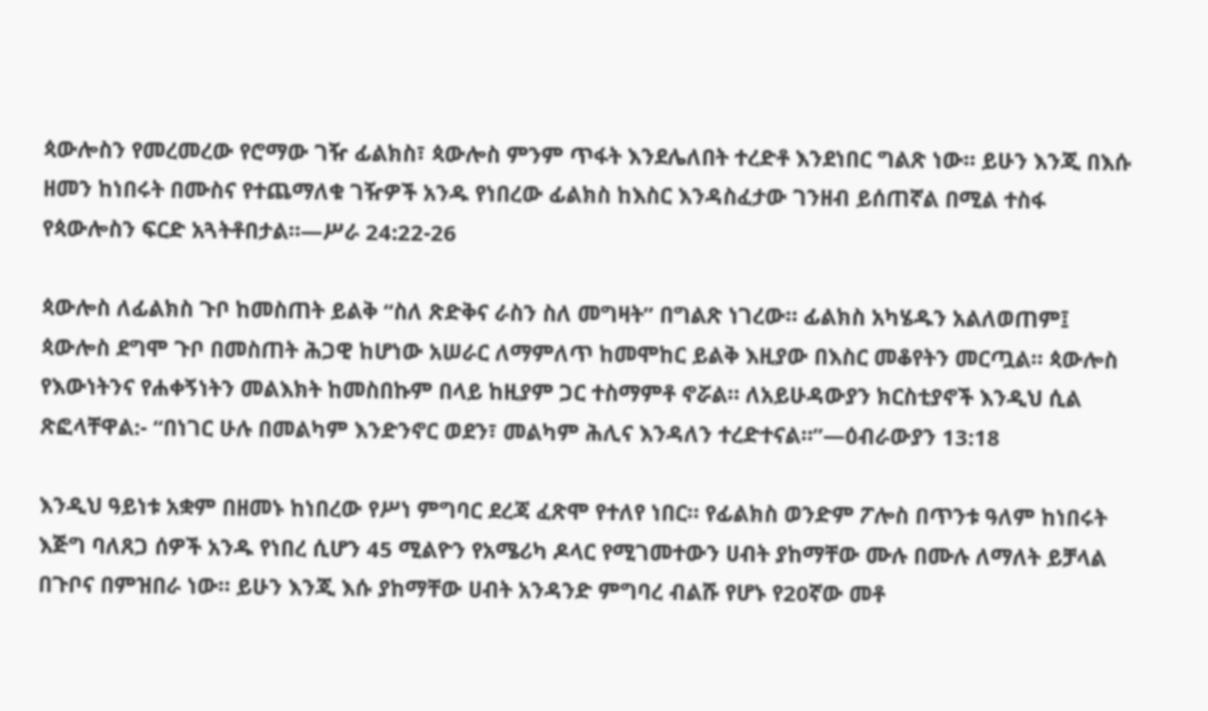ጳውሎስን የመረመረው የሮማው ገዥ ፊልክስ፣ ጳውሎስ ምንም ጥፋት እንደሌለበት ተረድቶ እንደነበር ግልጽ ነው። ይሁን እንጂ በእሱ ዘመን ከነበሩት በሙስና የተጨማለቁ ገዥዎች አንዱ የነበረው ፊልክስ ከእስር እንዳስፈታው ገንዘብ ይሰጠኛል በሚል ተስፋ የጳውሎስን ፍርድ አጓትቶበታል።—ሥራ 24:22-26

ጳውሎስ ለፊልክስ ጉቦ ከመስጠት ይልቅ “ስለ ጽድቅና ራስን ስለ መግዛት” በግልጽ ነገረው። ፊልክስ አካሄዱን አልለወጠም፤ ጳውሎስ ደግሞ ጉቦ በመስጠት ሕጋዊ ከሆነው አሠራር ለማምለጥ ከመሞከር ይልቅ እዚያው በእስር መቆየትን መርጧል። ጳውሎስ የእውነትንና የሐቀኝነትን መልእክት ከመስበኩም በላይ ከዚያም ጋር ተስማምቶ ኖሯል። ለአይሁዳውያን ክርስቲያኖች እንዲህ ሲል ጽፎላቸዋል:- “በነገር ሁሉ በመልካም እንድንኖር ወደን፣ መልካም ሕሊና እንዳለን ተረድተናል።”—ዕብራውያን 13:18

እንዲህ ዓይነቱ አቋም በዘመኑ ከነበረው የሥነ ምግባር ደረጃ ፈጽሞ የተለየ ነበር። የፊልክስ ወንድም ፖሎስ በጥንቱ ዓለም ከነበሩት እጅግ ባለጸጋ ሰዎች አንዱ የነበረ ሲሆን 45 ሚልዮን የአሜሪካ ዶላር የሚገመተውን ሀብት ያከማቸው ሙሉ በሙሉ ለማለት ይቻላል በጉቦና በምዝበራ ነው። ይሁን እንጂ እሱ ያከማቸው ሀብት አንዳንድ ምግባረ ብልሹ የሆኑ የ20ኛው መቶ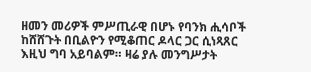ዘመን መሪዎች ምሥጢራዊ በሆኑ የባንክ ሒሳቦች ከሸሸጉት በቢልዮን የሚቆጠር ዶላር ጋር ሲነጻጸር እዚህ ግባ አይባልም። ዛሬ ያሉ መንግሥታት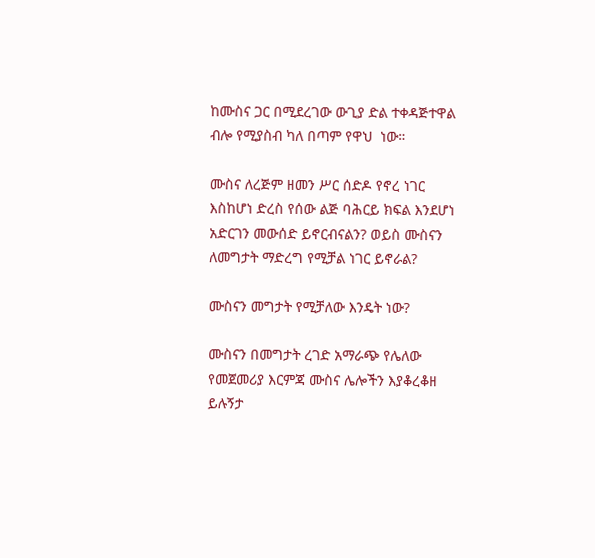ከሙስና ጋር በሚደረገው ውጊያ ድል ተቀዳጅተዋል ብሎ የሚያስብ ካለ በጣም የዋህ  ነው።

ሙስና ለረጅም ዘመን ሥር ሰድዶ የኖረ ነገር እስከሆነ ድረስ የሰው ልጅ ባሕርይ ክፍል እንደሆነ አድርገን መውሰድ ይኖርብናልን? ወይስ ሙስናን ለመግታት ማድረግ የሚቻል ነገር ይኖራል?

ሙስናን መግታት የሚቻለው እንዴት ነው?

ሙስናን በመግታት ረገድ አማራጭ የሌለው የመጀመሪያ እርምጃ ሙስና ሌሎችን እያቆረቆዘ ይሉኝታ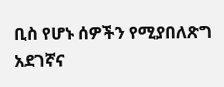ቢስ የሆኑ ሰዎችን የሚያበለጽግ አደገኛና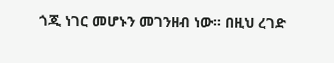ጎጂ ነገር መሆኑን መገንዘብ ነው። በዚህ ረገድ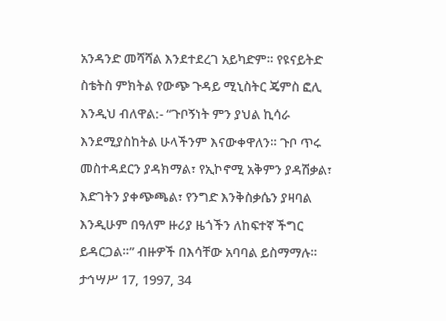አንዳንድ መሻሻል እንደተደረገ አይካድም። የዩናይትድ ስቴትስ ምክትል የውጭ ጉዳይ ሚኒስትር ጄምስ ፎሊ እንዲህ ብለዋል:- “ጉቦኝነት ምን ያህል ኪሳራ እንደሚያስከትል ሁላችንም እናውቀዋለን። ጉቦ ጥሩ መስተዳደርን ያዳክማል፣ የኢኮኖሚ አቅምን ያዳሽቃል፣ እድገትን ያቀጭጫል፣ የንግድ እንቅስቃሴን ያዛባል እንዲሁም በዓለም ዙሪያ ዜጎችን ለከፍተኛ ችግር ይዳርጋል።” ብዙዎች በእሳቸው አባባል ይስማማሉ። ታኅሣሥ 17, 1997, 34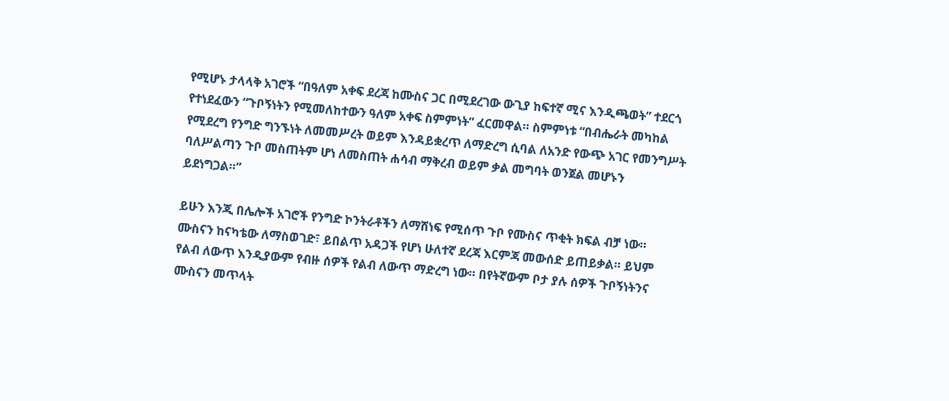የሚሆኑ ታላላቅ አገሮች “በዓለም አቀፍ ደረጃ ከሙስና ጋር በሚደረገው ውጊያ ከፍተኛ ሚና እንዲጫወት” ተደርጎ የተነደፈውን “ጉቦኝነትን የሚመለከተውን ዓለም አቀፍ ስምምነት” ፈርመዋል። ስምምነቱ “በብሔራት መካከል የሚደረግ የንግድ ግንኙነት ለመመሥረት ወይም እንዳይቋረጥ ለማድረግ ሲባል ለአንድ የውጭ አገር የመንግሥት ባለሥልጣን ጉቦ መስጠትም ሆነ ለመስጠት ሐሳብ ማቅረብ ወይም ቃል መግባት ወንጀል መሆኑን ይደነግጋል።”

ይሁን እንጂ በሌሎች አገሮች የንግድ ኮንትራቶችን ለማሸነፍ የሚሰጥ ጉቦ የሙስና ጥቂት ክፍል ብቻ ነው። ሙስናን ከናካቴው ለማስወገድ፣ ይበልጥ አዳጋች የሆነ ሁለተኛ ደረጃ እርምጃ መውሰድ ይጠይቃል። ይህም የልብ ለውጥ እንዲያውም የብዙ ሰዎች የልብ ለውጥ ማድረግ ነው። በየትኛውም ቦታ ያሉ ሰዎች ጉቦኝነትንና ሙስናን መጥላት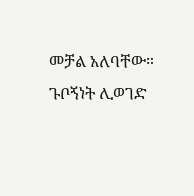መቻል አለባቸው። ጉቦኝነት ሊወገድ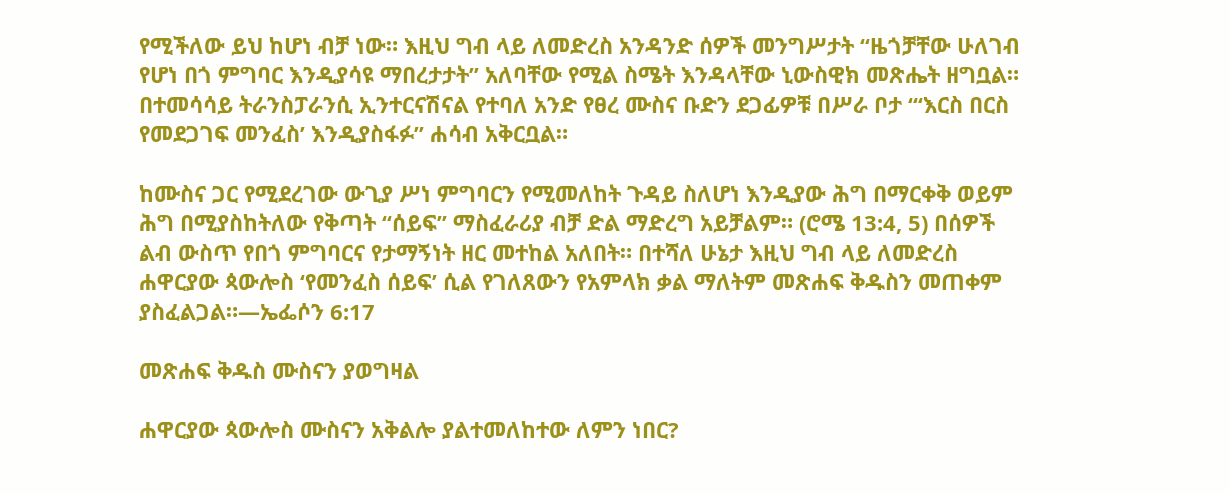የሚችለው ይህ ከሆነ ብቻ ነው። እዚህ ግብ ላይ ለመድረስ አንዳንድ ሰዎች መንግሥታት “ዜጎቻቸው ሁለገብ የሆነ በጎ ምግባር እንዲያሳዩ ማበረታታት” አለባቸው የሚል ስሜት እንዳላቸው ኒውስዊክ መጽሔት ዘግቧል። በተመሳሳይ ትራንስፓራንሲ ኢንተርናሽናል የተባለ አንድ የፀረ ሙስና ቡድን ደጋፊዎቹ በሥራ ቦታ “‘እርስ በርስ የመደጋገፍ መንፈስ’ እንዲያስፋፉ” ሐሳብ አቅርቧል።

ከሙስና ጋር የሚደረገው ውጊያ ሥነ ምግባርን የሚመለከት ጉዳይ ስለሆነ እንዲያው ሕግ በማርቀቅ ወይም ሕግ በሚያስከትለው የቅጣት “ሰይፍ” ማስፈራሪያ ብቻ ድል ማድረግ አይቻልም። (ሮሜ 13:4, 5) በሰዎች ልብ ውስጥ የበጎ ምግባርና የታማኝነት ዘር መተከል አለበት። በተሻለ ሁኔታ እዚህ ግብ ላይ ለመድረስ ሐዋርያው ጳውሎስ ‘የመንፈስ ሰይፍ’ ሲል የገለጸውን የአምላክ ቃል ማለትም መጽሐፍ ቅዱስን መጠቀም ያስፈልጋል።—ኤፌሶን 6:17

መጽሐፍ ቅዱስ ሙስናን ያወግዛል

ሐዋርያው ጳውሎስ ሙስናን አቅልሎ ያልተመለከተው ለምን ነበር?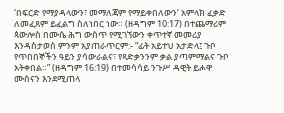‘በፍርድ የማያዳላውን፣ መማለጃም የማይቀበለውን’ አምላክ ፈቃድ ለመፈጸም ይፈልግ ስለነበር ነው። (ዘዳግም 10:17) በተጨማሪም ጳውሎስ በሙሴ ሕግ ውስጥ የሚገኘውን ቀጥተኛ መመሪያ እንዳስታወሰ ምንም አያጠራጥርም:- “ፊት አይተህ አታድላ፤ ጉቦ የጥበበኞችን ዓይን ያሳውራልና፣ የጻድቃንንም ቃል ያጣምማልና ጉቦ አትቀበል።” (ዘዳግም 16:19) በተመሳሳይ ንጉሥ ዳዊት ይሖዋ ሙስናን እንደሚጠላ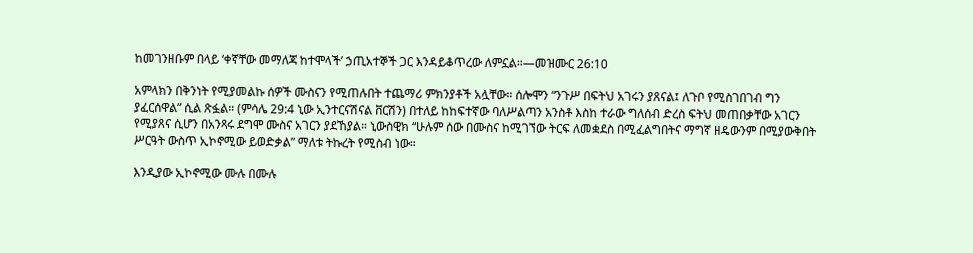ከመገንዘቡም በላይ ‘ቀኛቸው መማለጃ ከተሞላች’ ኃጢአተኞች ጋር እንዳይቆጥረው ለምኗል።—መዝሙር 26:10

አምላክን በቅንነት የሚያመልኩ ሰዎች ሙስናን የሚጠሉበት ተጨማሪ ምክንያቶች አሏቸው። ሰሎሞን “ንጉሥ በፍትህ አገሩን ያጸናል፤ ለጉቦ የሚስገበገብ ግን ያፈርሰዋል” ሲል ጽፏል። (ምሳሌ 29:4 ኒው ኢንተርናሽናል ቨርሽን) በተለይ ከከፍተኛው ባለሥልጣን አንስቶ እስከ ተራው ግለሰብ ድረስ ፍትህ መጠበቃቸው አገርን የሚያጸና ሲሆን በአንጻሩ ደግሞ ሙስና አገርን ያደኸያል። ኒውስዊክ “ሁሉም ሰው በሙስና ከሚገኘው ትርፍ ለመቋደስ በሚፈልግበትና ማግኛ ዘዴውንም በሚያውቅበት ሥርዓት ውስጥ ኢኮኖሚው ይወድቃል” ማለቱ ትኩረት የሚስብ ነው።

እንዲያው ኢኮኖሚው ሙሉ በሙሉ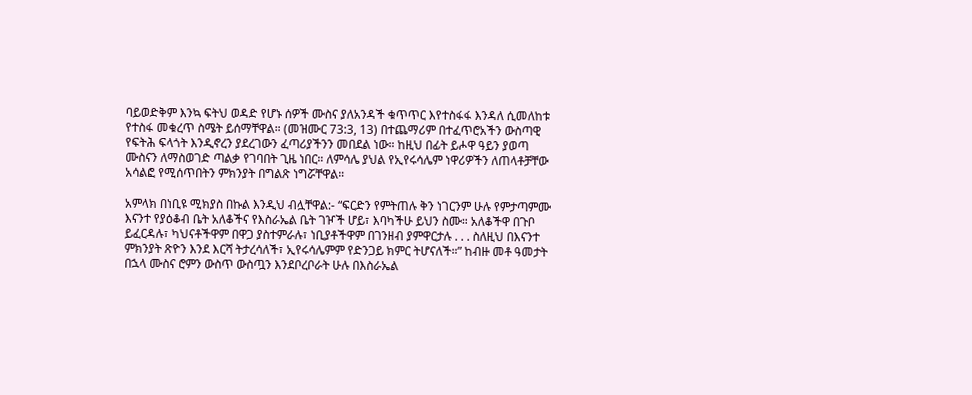ባይወድቅም እንኳ ፍትህ ወዳድ የሆኑ ሰዎች ሙስና ያለአንዳች ቁጥጥር እየተስፋፋ እንዳለ ሲመለከቱ የተስፋ መቁረጥ ስሜት ይሰማቸዋል። (መዝሙር 73:3, 13) በተጨማሪም በተፈጥሮአችን ውስጣዊ የፍትሕ ፍላጎት እንዲኖረን ያደረገውን ፈጣሪያችንን መበደል ነው። ከዚህ በፊት ይሖዋ ዓይን ያወጣ ሙስናን ለማስወገድ ጣልቃ የገባበት ጊዜ ነበር። ለምሳሌ ያህል የኢየሩሳሌም ነዋሪዎችን ለጠላቶቻቸው አሳልፎ የሚሰጥበትን ምክንያት በግልጽ ነግሯቸዋል።

አምላክ በነቢዩ ሚክያስ በኩል እንዲህ ብሏቸዋል:- “ፍርድን የምትጠሉ ቅን ነገርንም ሁሉ የምታጣምሙ እናንተ የያዕቆብ ቤት አለቆችና የእስራኤል ቤት ገዦች ሆይ፣ እባካችሁ ይህን ስሙ። አለቆችዋ በጉቦ ይፈርዳሉ፣ ካህናቶችዋም በዋጋ ያስተምራሉ፣ ነቢያቶችዋም በገንዘብ ያምዋርታሉ . . . ስለዚህ በእናንተ ምክንያት ጽዮን እንደ እርሻ ትታረሳለች፣ ኢየሩሳሌምም የድንጋይ ክምር ትሆናለች።” ከብዙ መቶ ዓመታት በኋላ ሙስና ሮምን ውስጥ ውስጧን እንደቦረቦራት ሁሉ በእስራኤል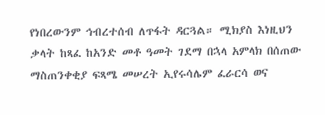የነበረውንም ኅብረተሰብ ለጥፋት ዳርጓል። ሚክያስ እነዚህን ቃላት ከጻፈ ከአንድ መቶ ዓመት ገደማ በኋላ አምላክ በሰጠው ማስጠንቀቂያ ፍጻሜ መሠረት ኢየሩሳሌም ፈራርሳ ወና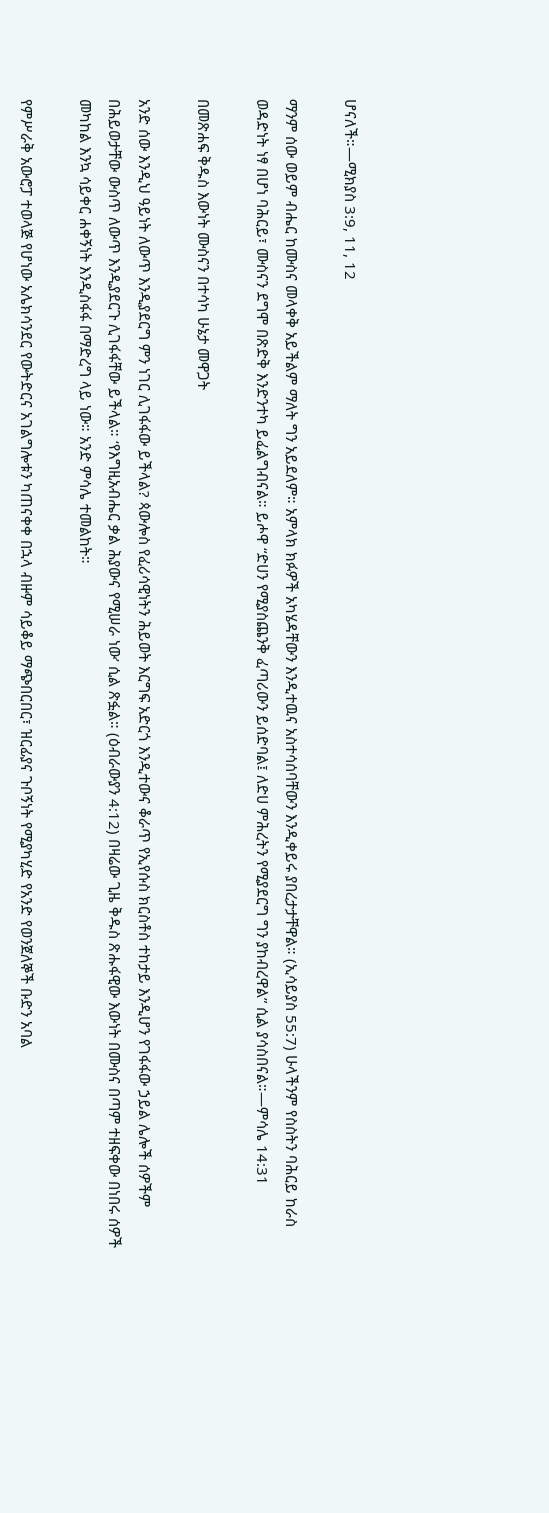ሆናለች።—ሚክያስ 3:9, 11, 12

ማንም ሰው ወይም ብሔር ከሙስና መላቀቅ አይችልም ማለት ግን አይደለም። አምላክ ክፉዎች አካሄዳቸውን እንዲተዉና አስተሳሰባቸውን እንዲቀይሩ ያበረታታቸዋል። (ኢሳይያስ 55:7) ሁላችንም የስስትን ባሕርይ ከራስ ወዳድነት ነፃ በሆነ ባሕርይ፣ ሙስናን ደግሞ በጽድቅ እንድንተካ ይፈልግብናል። ይሖዋ “ድሀን የሚያስጨንቅ ፈጣሪውን ይሰድባል፤ ለድሀ ምሕረትን የሚያደርግ ግን ያከብረዋል” ሲል ያሳስበናል።—ምሳሌ 14:31

በመጽሐፍ ቅዱስ እውነት ሙስናን በተሳካ ሁኔታ መዋጋት

አንድ ሰው እንዲህ ዓይነት ለውጥ እንዲያደርግ ምን ነገር ሊገፋፋው ይችላል? ጳውሎስ የፈሪሳዊነትን ሕይወት እርግፍ አድርጎ እንዲተውና ቆራጥ የኢየሱስ ክርስቶስ ተከታይ እንዲሆን የገፋፋው ኃይል ሌሎች ሰዎችም በሕይወታቸው ውስጥ ለውጥ እንዲያደርጉ ሊገፋፋቸው ይችላል። ‘የእግዚአብሔር ቃል ሕያውና የሚሠራ ነው’ ሲል ጽፏል። (ዕብራውያን 4:12) በዛሬው ጊዜ ቅዱስ ጽሑፋዊው እውነት በሙስና በጣም ተዘፍቀው በነበሩ ሰዎች መካከል እንኳ ሳይቀር ሐቀኝነት እንዲስፋፋ በማድረግ ላይ ነው። አንድ ምሳሌ ተመልከት።

የምሥራቅ አውሮፓ ተወላጅ የሆነው አሌክሳንደር የውትድርና አገልግሎቱን ካጠናቀቀ በኋላ ብዙም ሳይቆይ ማጭበርበር፣ ዝርፊያና ጉቦኝነት የሚያካሂድ የአንድ የወንጀለኞች ቡድን አባል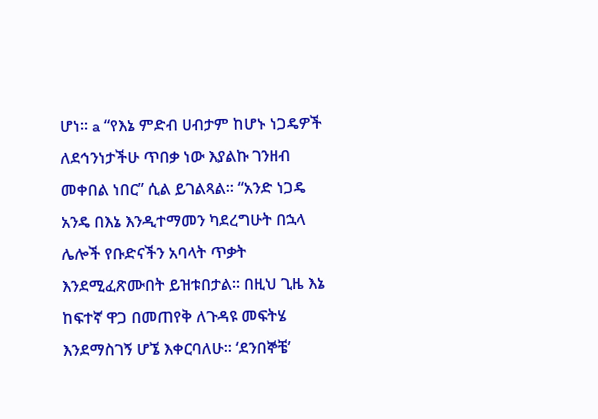ሆነ። a “የእኔ ምድብ ሀብታም ከሆኑ ነጋዴዎች ለደኅንነታችሁ ጥበቃ ነው እያልኩ ገንዘብ መቀበል ነበር” ሲል ይገልጻል። “አንድ ነጋዴ አንዴ በእኔ እንዲተማመን ካደረግሁት በኋላ ሌሎች የቡድናችን አባላት ጥቃት እንደሚፈጽሙበት ይዝቱበታል። በዚህ ጊዜ እኔ ከፍተኛ ዋጋ በመጠየቅ ለጉዳዩ መፍትሄ እንደማስገኝ ሆኜ እቀርባለሁ። ‘ደንበኞቼ’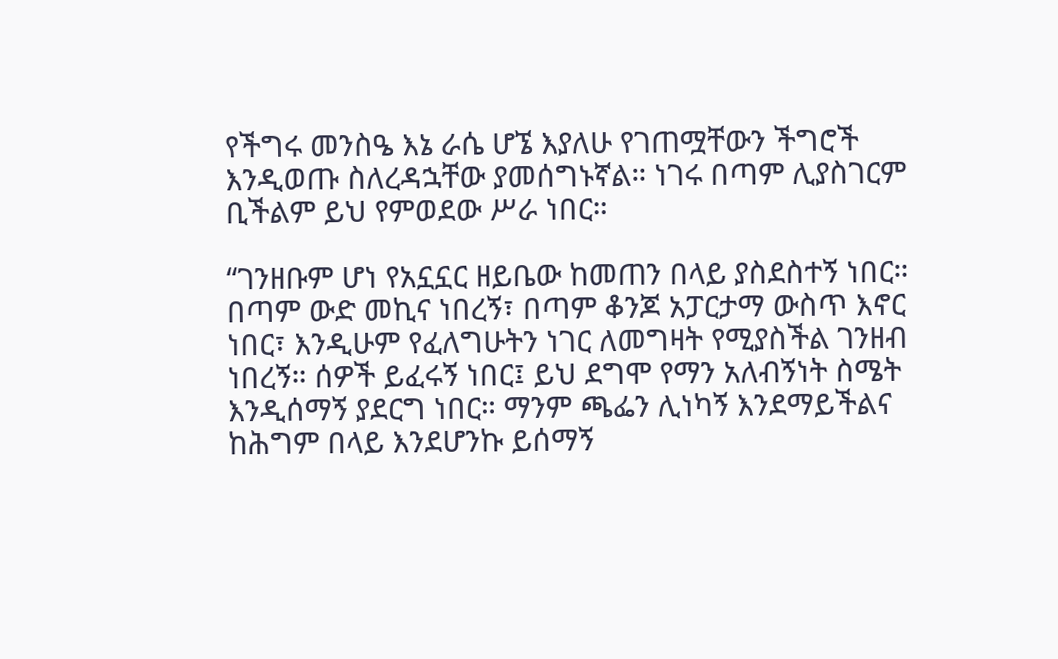የችግሩ መንስዔ እኔ ራሴ ሆኜ እያለሁ የገጠሟቸውን ችግሮች እንዲወጡ ስለረዳኋቸው ያመሰግኑኛል። ነገሩ በጣም ሊያስገርም ቢችልም ይህ የምወደው ሥራ ነበር።

“ገንዘቡም ሆነ የአኗኗር ዘይቤው ከመጠን በላይ ያስደስተኝ ነበር። በጣም ውድ መኪና ነበረኝ፣ በጣም ቆንጆ አፓርታማ ውስጥ እኖር ነበር፣ እንዲሁም የፈለግሁትን ነገር ለመግዛት የሚያስችል ገንዘብ ነበረኝ። ሰዎች ይፈሩኝ ነበር፤ ይህ ደግሞ የማን አለብኝነት ስሜት እንዲሰማኝ ያደርግ ነበር። ማንም ጫፌን ሊነካኝ እንደማይችልና ከሕግም በላይ እንደሆንኩ ይሰማኝ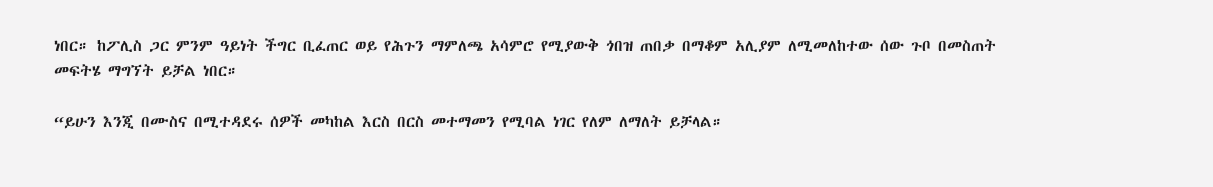ነበር። ከፖሊስ ጋር ምንም ዓይነት ችግር ቢፈጠር ወይ የሕጉን ማምለጫ አሳምሮ የሚያውቅ ጎበዝ ጠበቃ በማቆም አሊያም ለሚመለከተው ሰው ጉቦ በመስጠት መፍትሄ ማግኘት ይቻል ነበር።

“ይሁን እንጂ በሙስና በሚተዳደሩ ሰዎች መካከል እርስ በርስ መተማመን የሚባል ነገር የለም ለማለት ይቻላል።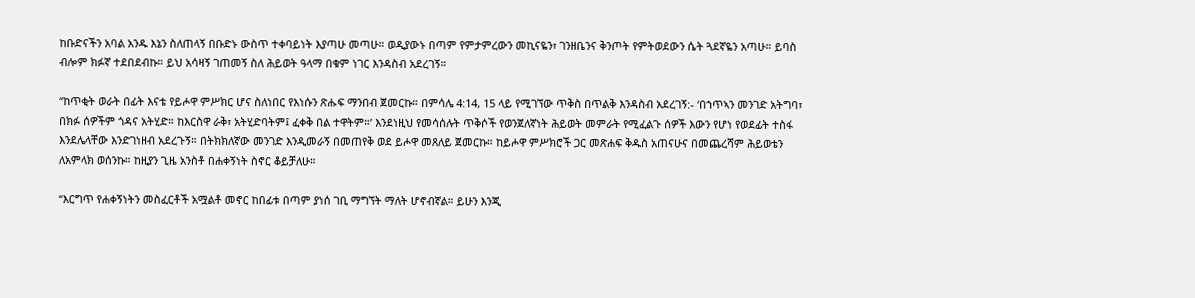ከቡድናችን አባል አንዱ እኔን ስለጠላኝ በቡድኑ ውስጥ ተቀባይነት እያጣሁ መጣሁ። ወዲያውኑ በጣም የምታምረውን መኪናዬን፣ ገንዘቤንና ቅንጦት የምትወደውን ሴት ጓደኛዬን አጣሁ። ይባስ ብሎም ክፉኛ ተደበደብኩ። ይህ አሳዛኝ ገጠመኝ ስለ ሕይወት ዓላማ በቁም ነገር እንዳስብ አደረገኝ።

“ከጥቂት ወራት በፊት እናቴ የይሖዋ ምሥክር ሆና ስለነበር የእነሱን ጽሑፍ ማንበብ ጀመርኩ። በምሳሌ 4:14, 15 ላይ የሚገኘው ጥቅስ በጥልቅ እንዳስብ አደረገኝ:- ‘በኀጥኣን መንገድ አትግባ፣ በክፉ ሰዎችም ጎዳና አትሂድ። ከእርስዋ ራቅ፣ አትሂድባትም፤ ፈቀቅ በል ተዋትም።’ እንደነዚህ የመሳሰሉት ጥቅሶች የወንጀለኛነት ሕይወት መምራት የሚፈልጉ ሰዎች እውን የሆነ የወደፊት ተስፋ እንደሌላቸው እንድገነዘብ አደረጉኝ። በትክክለኛው መንገድ እንዲመራኝ በመጠየቅ ወደ ይሖዋ መጸለይ ጀመርኩ። ከይሖዋ ምሥክሮች ጋር መጽሐፍ ቅዱስ አጠናሁና በመጨረሻም ሕይወቴን ለአምላክ ወሰንኩ። ከዚያን ጊዜ አንስቶ በሐቀኝነት ስኖር ቆይቻለሁ።

“እርግጥ የሐቀኝነትን መስፈርቶች አሟልቶ መኖር ከበፊቱ በጣም ያነሰ ገቢ ማግኘት ማለት ሆኖብኛል። ይሁን እንጂ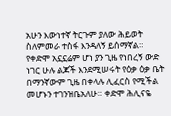አሁን እውነተኛ ትርጉም ያለው ሕይወት ስለምመራ ተስፋ እንዳለኝ ይሰማኛል። የቀድሞ አኗኗሬም ሆነ ያን ጊዜ የነበረኝ ውድ ነገር ሁሉ ልጆች እንደሚሠሩት የዕቃ ዕቃ ቤት በማንኛውም ጊዜ በቀላሉ ሊፈርስ የሚችል መሆኑን ተገንዝቤአለሁ። ቀድሞ ሕሊናዬ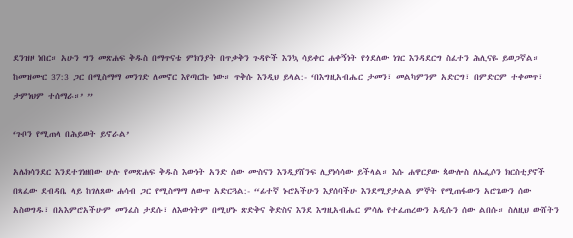ደንዝዞ ነበር። አሁን ግን መጽሐፍ ቅዱስ በማጥናቴ ምክንያት በጥቃቅን ጉዳዮች እንኳ ሳይቀር ሐቀኝነት የጎደለው ነገር እንዳደርግ ስፈተን ሕሊናዬ ይወጋኛል። ከመዝሙር 37:3 ጋር በሚስማማ መንገድ ለመኖር እየጣርኩ ነው። ጥቅሱ እንዲህ ይላል:- ‘በእግዚአብሔር ታመን፣ መልካምንም አድርግ፣ በምድርም ተቀመጥ፣ ታምነህም ተሰማራ።’ ”

‘ጉቦን የሚጠላ በሕይወት ይኖራል’

አሌክሳንደር እንደተገነዘበው ሁሉ የመጽሐፍ ቅዱስ እውነት አንድ ሰው ሙስናን እንዲያሸንፍ ሊያነሳሳው ይችላል። እሱ ሐዋርያው ጳውሎስ ለኤፌሶን ክርስቲያኖች በጻፈው ደብዳቤ ላይ ከገለጸው ሐሳብ ጋር የሚስማማ ለውጥ አድርጓል:- “ፊተኛ ኑሮአችሁን እያሰባችሁ እንደሚያታልል ምኞት የሚጠፋውን አሮጌውን ሰው አስወግዱ፣ በአእምሮአችሁም መንፈስ ታደሱ፣ ለእውነትም በሚሆኑ ጽድቅና ቅድስና እንደ እግዚአብሔር ምሳሌ የተፈጠረውን አዲሱን ሰው ልበሱ። ስለዚህ ውሸትን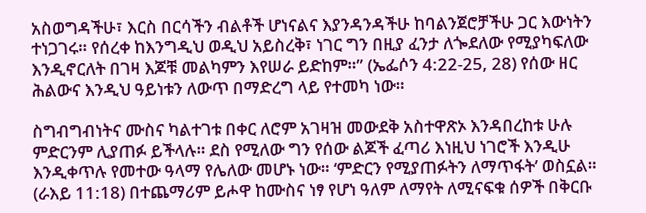አስወግዳችሁ፣ እርስ በርሳችን ብልቶች ሆነናልና እያንዳንዳችሁ ከባልንጀሮቻችሁ ጋር እውነትን ተነጋገሩ። የሰረቀ ከእንግዲህ ወዲህ አይስረቅ፣ ነገር ግን በዚያ ፈንታ ለጐደለው የሚያካፍለው እንዲኖርለት በገዛ እጆቹ መልካምን እየሠራ ይድከም።” (ኤፌሶን 4:22-25, 28) የሰው ዘር ሕልውና እንዲህ ዓይነቱን ለውጥ በማድረግ ላይ የተመካ ነው።

ስግብግብነትና ሙስና ካልተገቱ በቀር ለሮም አገዛዝ መውደቅ አስተዋጽኦ እንዳበረከቱ ሁሉ ምድርንም ሊያጠፉ ይችላሉ። ደስ የሚለው ግን የሰው ልጆች ፈጣሪ እነዚህ ነገሮች እንዲሁ እንዲቀጥሉ የመተው ዓላማ የሌለው መሆኑ ነው። ‘ምድርን የሚያጠፉትን ለማጥፋት’ ወስኗል። (ራእይ 11:18) በተጨማሪም ይሖዋ ከሙስና ነፃ የሆነ ዓለም ለማየት ለሚናፍቁ ሰዎች በቅርቡ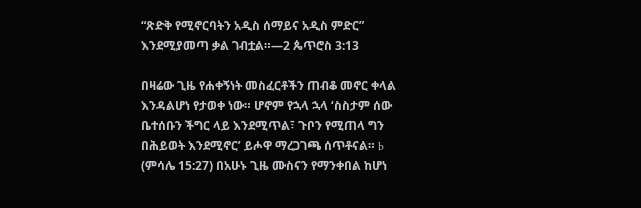“ጽድቅ የሚኖርባትን አዲስ ሰማይና አዲስ ምድር” እንደሚያመጣ ቃል ገብቷል።—2 ጴጥሮስ 3:13

በዛሬው ጊዜ የሐቀኝነት መስፈርቶችን ጠብቆ መኖር ቀላል እንዳልሆነ የታወቀ ነው። ሆኖም የኋላ ኋላ ‘ስስታም ሰው ቤተሰቡን ችግር ላይ እንደሚጥል፣ ጉቦን የሚጠላ ግን በሕይወት እንደሚኖር’ ይሖዋ ማረጋገጫ ሰጥቶናል። b (ምሳሌ 15:27) በአሁኑ ጊዜ ሙስናን የማንቀበል ከሆነ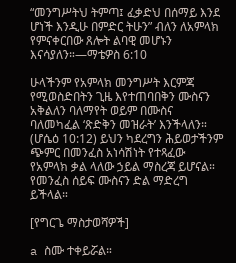“መንግሥትህ ትምጣ፤ ፈቃድህ በሰማይ እንደ ሆነች እንዲሁ በምድር ትሁን” ብለን ለአምላክ የምናቀርበው ጸሎት ልባዊ መሆኑን እናሳያለን።—ማቴዎስ 6:10

ሁላችንም የአምላክ መንግሥት እርምጃ የሚወስድበትን ጊዜ እየተጠባበቅን ሙስናን አቅልለን ባለማየት ወይም በሙስና ባለመካፈል ‘ጽድቅን መዝራት’ እንችላለን። (ሆሴዕ 10:12) ይህን ካደረግን ሕይወታችንም ጭምር በመንፈስ አነሳሽነት የተጻፈው የአምላክ ቃል ላለው ኃይል ማስረጃ ይሆናል። የመንፈስ ሰይፍ ሙስናን ድል ማድረግ ይችላል።

[የግርጌ ማስታወሻዎች]

a ስሙ ተቀይሯል።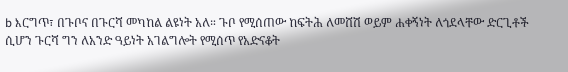b እርግጥ፣ በጉቦና በጉርሻ መካከል ልዩነት አለ። ጉቦ የሚሰጠው ከፍትሕ ለመሸሽ ወይም ሐቀኝነት ለጎደላቸው ድርጊቶች ሲሆን ጉርሻ ግን ለአንድ ዓይነት አገልግሎት የሚሰጥ የአድናቆት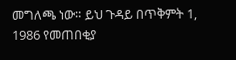መግለጫ ነው። ይህ ጉዳይ በጥቅምት 1, 1986 የመጠበቂያ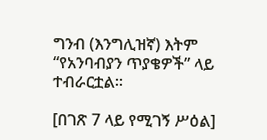ግንብ (እንግሊዝኛ) እትም “የአንባብያን ጥያቄዎች” ላይ ተብራርቷል።

[በገጽ 7 ላይ የሚገኝ ሥዕል]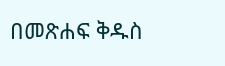በመጽሐፍ ቅዱስ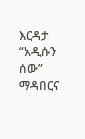እርዳታ “አዲሱን ሰው” ማዳበርና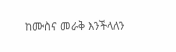ከሙስና መራቅ እንችላለን